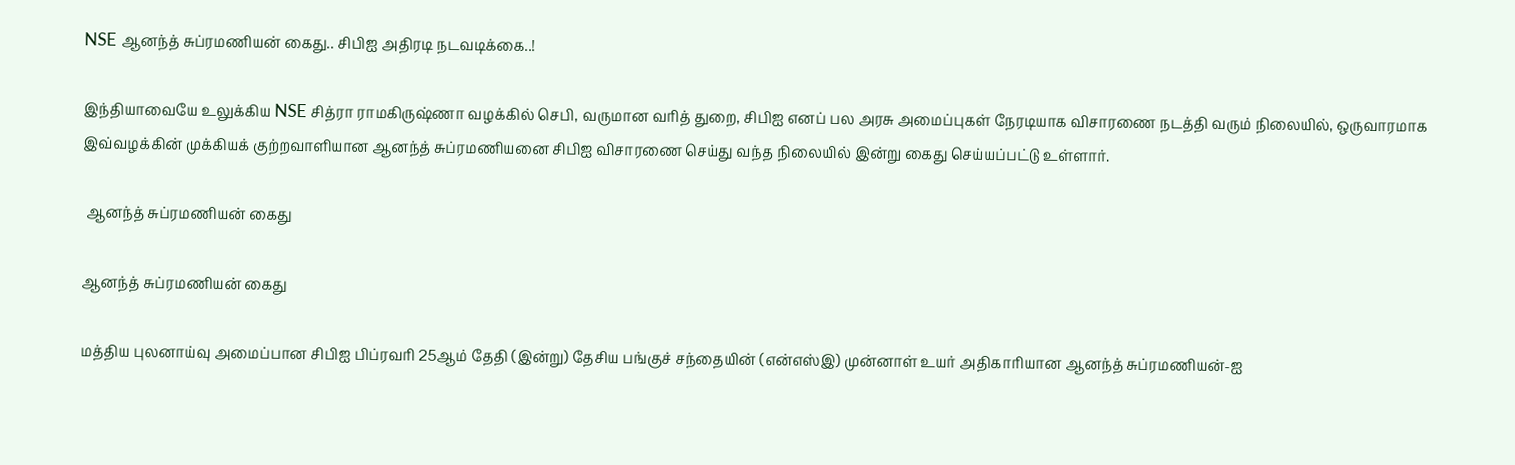NSE ஆனந்த் சுப்ரமணியன் கைது.. சிபிஐ அதிரடி நடவடிக்கை..!

இந்தியாவையே உலுக்கிய NSE சித்ரா ராமகிருஷ்ணா வழக்கில் செபி, வருமான வரித் துறை, சிபிஐ எனப் பல அரசு அமைப்புகள் நேரடியாக விசாரணை நடத்தி வரும் நிலையில், ஒருவாரமாக இவ்வழக்கின் முக்கியக் குற்றவாளியான ஆனந்த் சுப்ரமணியனை சிபிஐ விசாரணை செய்து வந்த நிலையில் இன்று கைது செய்யப்பட்டு உள்ளார்.

 ஆனந்த் சுப்ரமணியன் கைது

ஆனந்த் சுப்ரமணியன் கைது

மத்திய புலனாய்வு அமைப்பான சிபிஐ பிப்ரவரி 25ஆம் தேதி (இன்று) தேசிய பங்குச் சந்தையின் (என்எஸ்இ) முன்னாள் உயர் அதிகாரியான ஆனந்த் சுப்ரமணியன்-ஐ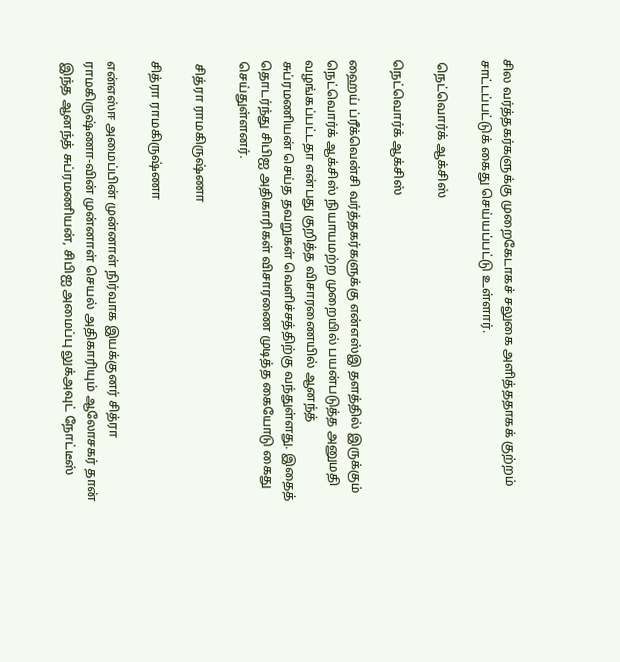சில வர்த்தகர்களுக்கு முறைகேடாகச் சலுகை அளித்ததாகக் குற்றம் சாட்டப்பட்டுக் கைது செய்யப்பட்டு உள்ளார்.

 நெட்வொர்க் ஆக்சிஸ்

நெட்வொர்க் ஆக்சிஸ்

ஹைய் ப்ரீக்வென்சி வர்த்தகர்களுக்கு என்எஸ்இ தளத்தில் இருக்கும் நெட்வொர்க் ஆக்சிஸ் நியாயமற்ற முறையில் பயன்படுத்த அனுமதி வழங்கப்பட்டதா என்பது குறித்த விசாரணையில் ஆனந்த் சுப்ரமணியன் செய்த தவறுகள் வெளிச்சத்திற்கு வந்துள்ளது. இதைத் தொடர்ந்து சிபிஐ அதிகாரிகள் விசாரணை முடித்த கையோடு கைது செய்துள்ளனர்.

 சித்ரா ராமகிருஷ்ணா

சித்ரா ராமகிருஷ்ணா

என்எஸ்ஈ அமைப்பின் முன்னாள் நிர்வாக இயக்குனர் சித்ரா ராமகிருஷ்ணா-வின் முன்னாள் செயல் அதிகாரியும் ஆலோசகர் தான் இந்த ஆனந்த் சுப்ரமணியன், சிபிஐ அமைப்பு லுக்அவுட் நோட்டீஸ்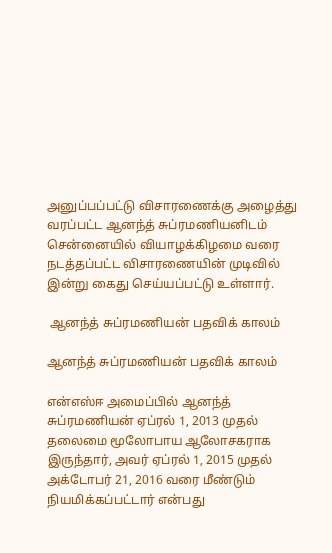அனுப்பப்பட்டு விசாரணைக்கு அழைத்து வரப்பட்ட ஆனந்த் சுப்ரமணியனிடம் சென்னையில் வியாழக்கிழமை வரை நடத்தப்பட்ட விசாரணையின் முடிவில் இன்று கைது செய்யப்பட்டு உள்ளார்.

 ஆனந்த் சுப்ரமணியன் பதவிக் காலம்

ஆனந்த் சுப்ரமணியன் பதவிக் காலம்

என்எஸ்ஈ அமைப்பில் ஆனந்த் சுப்ரமணியன் ஏப்ரல் 1, 2013 முதல் தலைமை மூலோபாய ஆலோசகராக இருந்தார், அவர் ஏப்ரல் 1, 2015 முதல் அக்டோபர் 21, 2016 வரை மீண்டும் நியமிக்கப்பட்டார் என்பது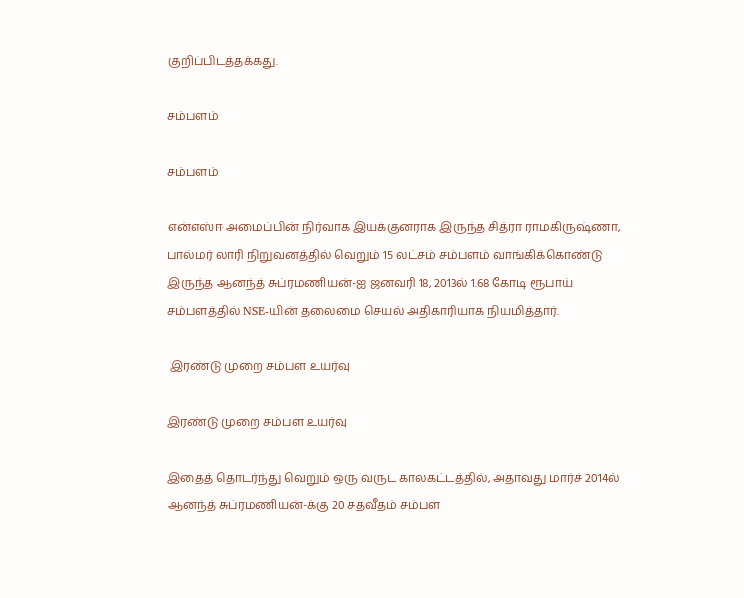குறிப்பிடத்தக்கது.

சம்பளம்

சம்பளம்

என்எஸ்ஈ அமைப்பின் நிர்வாக இயக்குனராக இருந்த சித்ரா ராமகிருஷ்ணா, பால்மர் லாரி நிறுவனத்தில் வெறும் 15 லட்சம் சம்பளம் வாங்கிக்கொண்டு இருந்த ஆனந்த் சுப்ரமணியன்-ஐ ஜனவரி 18, 2013ல் 1.68 கோடி ரூபாய் சம்பளத்தில் NSE-யின் தலைமை செயல் அதிகாரியாக நியமித்தார்.

 இரண்டு முறை சம்பள உயர்வு

இரண்டு முறை சம்பள உயர்வு

இதைத் தொடர்ந்து வெறும் ஒரு வருட காலகட்டத்தில், அதாவது மார்ச் 2014ல் ஆனந்த் சுப்ரமணியன்-க்கு 20 சதவீதம் சம்பள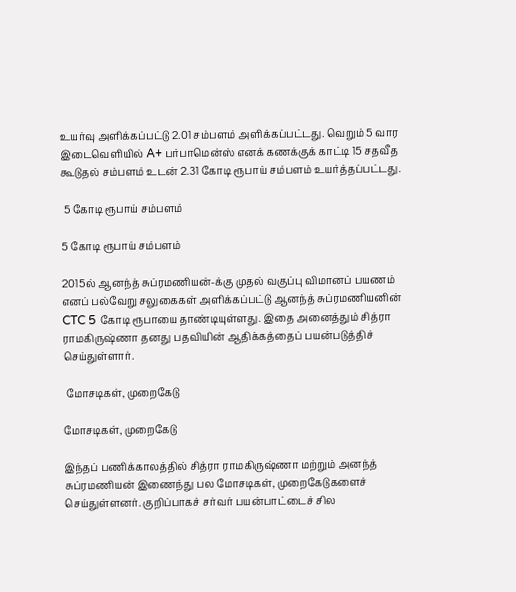உயர்வு அளிக்கப்பட்டு 2.01 சம்பளம் அளிக்கப்பட்டது. வெறும் 5 வார இடைவெளியில் A+ பர்பாமென்ஸ் எனக் கணக்குக் காட்டி 15 சதவீத கூடுதல் சம்பளம் உடன் 2.31 கோடி ரூபாய் சம்பளம் உயர்த்தப்பட்டது.

 5 கோடி ரூபாய் சம்பளம்

5 கோடி ரூபாய் சம்பளம்

2015ல் ஆனந்த் சுப்ரமணியன்-க்கு முதல் வகுப்பு விமானப் பயணம் எனப் பல்வேறு சலுகைகள் அளிக்கப்பட்டு ஆனந்த் சுப்ரமணியனின் CTC 5 கோடி ரூபாயை தாண்டியுள்ளது. இதை அனைத்தும் சித்ரா ராமகிருஷ்ணா தனது பதவியின் ஆதிக்கத்தைப் பயன்படுத்திச் செய்துள்ளார்.

 மோசடிகள், முறைகேடு

மோசடிகள், முறைகேடு

இந்தப் பணிக்காலத்தில் சித்ரா ராமகிருஷ்ணா மற்றும் அனந்த் சுப்ரமணியன் இணைந்து பல மோசடிகள், முறைகேடுகளைச் செய்துள்ளனர். குறிப்பாகச் சர்வர் பயன்பாட்டைச் சில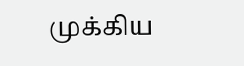முக்கிய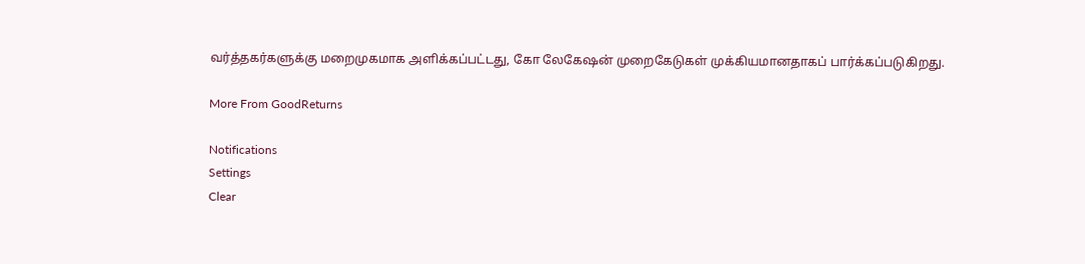வர்த்தகர்களுக்கு மறைமுகமாக அளிக்கப்பட்டது, கோ லேகேஷன் முறைகேடுகள் முக்கியமானதாகப் பார்க்கப்படுகிறது.

More From GoodReturns

Notifications
Settings
Clear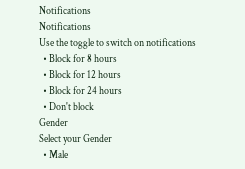Notifications
Notifications
Use the toggle to switch on notifications
  • Block for 8 hours
  • Block for 12 hours
  • Block for 24 hours
  • Don't block
Gender
Select your Gender
  • Male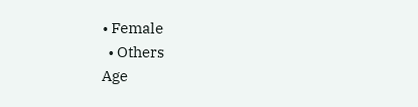• Female
  • Others
Age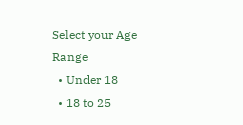Select your Age Range
  • Under 18
  • 18 to 25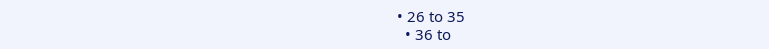• 26 to 35
  • 36 to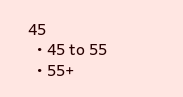45
  • 45 to 55
  • 55+